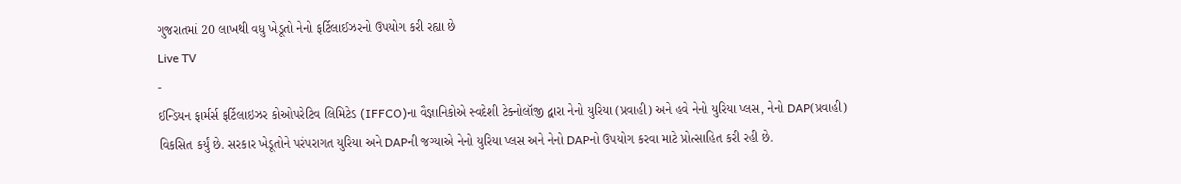ગુજરાતમાં 20 લાખથી વધુ ખેડૂતો નેનો ફર્ટિલાઈઝરનો ઉપયોગ કરી રહ્યા છે
Live TV
-
ઈન્ડિયન ફાર્મર્સ ફર્ટિલાઇઝર કોઓપરેટિવ લિમિટેડ (IFFCO)ના વૈજ્ઞાનિકોએ સ્વદેશી ટેક્નોલૉજી દ્વારા નેનો યુરિયા (પ્રવાહી) અને હવે નેનો યુરિયા પ્લસ, નેનો DAP(પ્રવાહી) વિકસિત કર્યું છે. સરકાર ખેડૂતોને પરંપરાગત યુરિયા અને DAPની જગ્યાએ નેનો યુરિયા પ્લસ અને નેનો DAPનો ઉપયોગ કરવા માટે પ્રોત્સાહિત કરી રહી છે.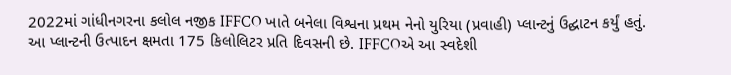2022માં ગાંધીનગરના કલોલ નજીક IFFCO ખાતે બનેલા વિશ્વના પ્રથમ નેનો યુરિયા (પ્રવાહી) પ્લાન્ટનું ઉદ્ઘાટન કર્યું હતું. આ પ્લાન્ટની ઉત્પાદન ક્ષમતા 175 કિલોલિટર પ્રતિ દિવસની છે. IFFCOએ આ સ્વદેશી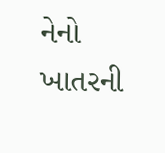નેનો ખાતરની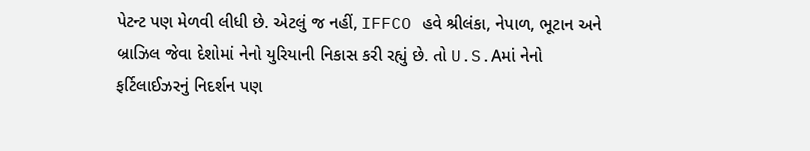પેટન્ટ પણ મેળવી લીધી છે. એટલું જ નહીં, IFFCO હવે શ્રીલંકા, નેપાળ, ભૂટાન અને બ્રાઝિલ જેવા દેશોમાં નેનો યુરિયાની નિકાસ કરી રહ્યું છે. તો U.S.Aમાં નેનો ફર્ટિલાઈઝરનું નિદર્શન પણ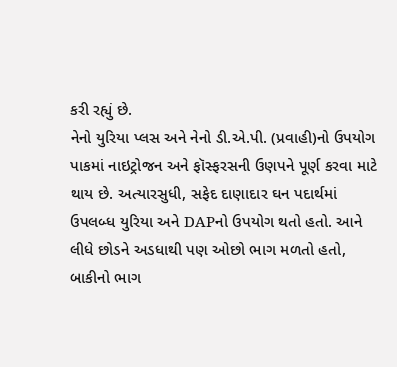કરી રહ્યું છે.
નેનો યુરિયા પ્લસ અને નેનો ડી.એ.પી. (પ્રવાહી)નો ઉપયોગ પાકમાં નાઇટ્રોજન અને ફૉસ્ફરસની ઉણપને પૂર્ણ કરવા માટે થાય છે. અત્યારસુધી, સફેદ દાણાદાર ઘન પદાર્થમાં ઉપલબ્ધ યુરિયા અને DAPનો ઉપયોગ થતો હતો. આને લીધે છોડને અડધાથી પણ ઓછો ભાગ મળતો હતો, બાકીનો ભાગ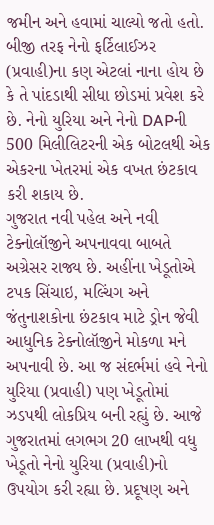જમીન અને હવામાં ચાલ્યો જતો હતો. બીજી તરફ નેનો ફર્ટિલાઈઝર (પ્રવાહી)ના કણ એટલાં નાના હોય છે કે તે પાંદડાથી સીધા છોડમાં પ્રવેશ કરે છે. નેનો યુરિયા અને નેનો DAPની 500 મિલીલિટરની એક બોટલથી એક એકરના ખેતરમાં એક વખત છંટકાવ કરી શકાય છે.
ગુજરાત નવી પહેલ અને નવી ટેક્નોલૉજીને અપનાવવા બાબતે અગ્રેસર રાજ્ય છે. અહીંના ખેડૂતોએ ટપક સિંચાઇ, મલ્ચિંગ અને જંતુનાશકોના છંટકાવ માટે ડ્રોન જેવી આધુનિક ટેક્નોલૉજીને મોકળા મને અપનાવી છે. આ જ સંદર્ભમાં હવે નેનો યુરિયા (પ્રવાહી) પણ ખેડૂતોમાં ઝડપથી લોકપ્રિય બની રહ્યું છે. આજે ગુજરાતમાં લગભગ 20 લાખથી વધુ ખેડૂતો નેનો યુરિયા (પ્રવાહી)નો ઉપયોગ કરી રહ્યા છે. પ્રદૂષણ અને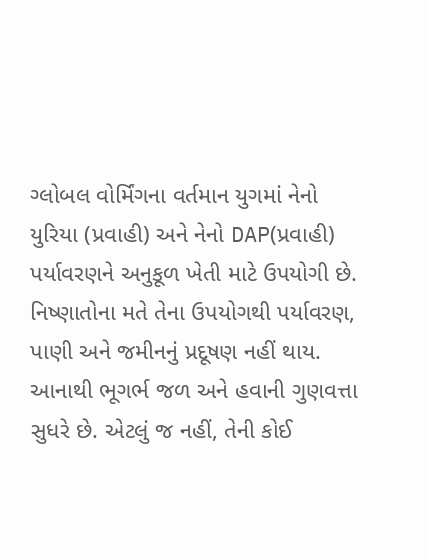ગ્લોબલ વોર્મિંગના વર્તમાન યુગમાં નેનો યુરિયા (પ્રવાહી) અને નેનો DAP(પ્રવાહી) પર્યાવરણને અનુકૂળ ખેતી માટે ઉપયોગી છે. નિષ્ણાતોના મતે તેના ઉપયોગથી પર્યાવરણ, પાણી અને જમીનનું પ્રદૂષણ નહીં થાય. આનાથી ભૂગર્ભ જળ અને હવાની ગુણવત્તા સુધરે છે. એટલું જ નહીં, તેની કોઈ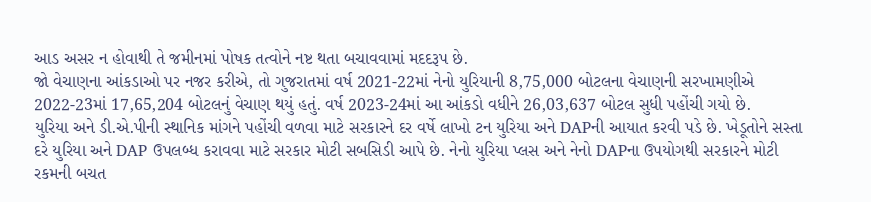આડ અસર ન હોવાથી તે જમીનમાં પોષક તત્વોને નષ્ટ થતા બચાવવામાં મદદરૂપ છે.
જો વેચાણના આંકડાઓ પર નજર કરીએ, તો ગુજરાતમાં વર્ષ 2021-22માં નેનો યુરિયાની 8,75,000 બોટલના વેચાણની સરખામણીએ 2022-23માં 17,65,204 બોટલનું વેચાણ થયું હતું. વર્ષ 2023-24માં આ આંકડો વધીને 26,03,637 બોટલ સુધી પહોંચી ગયો છે.
યુરિયા અને ડી.એ.પીની સ્થાનિક માંગને પહોંચી વળવા માટે સરકારને દર વર્ષે લાખો ટન યુરિયા અને DAPની આયાત કરવી પડે છે. ખેડૂતોને સસ્તા દરે યુરિયા અને DAP ઉપલબ્ધ કરાવવા માટે સરકાર મોટી સબસિડી આપે છે. નેનો યુરિયા પ્લસ અને નેનો DAPના ઉપયોગથી સરકારને મોટી રકમની બચત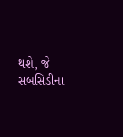થશે, જે સબસિડીના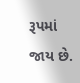રૂપમાં જાય છે.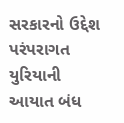સરકારનો ઉદ્દેશ પરંપરાગત યુરિયાની આયાત બંધ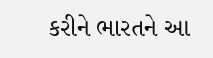કરીને ભારતને આ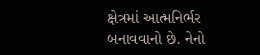ક્ષેત્રમાં આત્મનિર્ભર બનાવવાનો છે. નેનો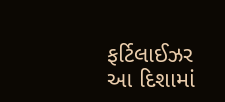ફર્ટિલાઈઝર આ દિશામાં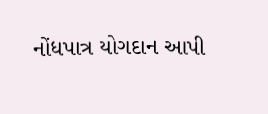નોંધપાત્ર યોગદાન આપી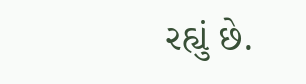રહ્યું છે.